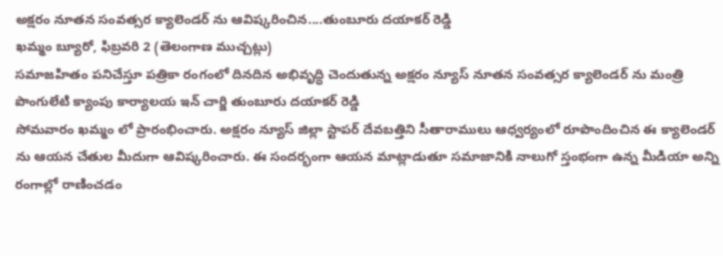అక్షరం నూతన సంవత్సర క్యాలెండర్ ను ఆవిష్కరించిన....తుంబూరు దయాకర్ రెడ్డి
ఖమ్మం బ్యూరో, ఫిబ్రవరి 2 (తెలంగాణ ముచ్చట్లు)
సమాజహితం పనిచేస్తూ పత్రికా రంగంలో దినదిన అభివృద్ధి చెందుతున్న అక్షరం న్యూస్ నూతన సంవత్సర క్యాలెండర్ ను మంత్రి పొంగులేటి క్యాంపు కార్యాలయ ఇన్ చార్జి తుంబూరు దయాకర్ రెడ్డి
సోమవారం ఖమ్మం లో ప్రారంభించారు. అక్షరం న్యూస్ జిల్లా స్టాపర్ దేవబత్తిని సీతారాములు ఆధ్వర్యంలో రూపొందించిన ఈ క్యాలెండర్ ను ఆయన చేతుల మీదుగా ఆవిష్కరించారు. ఈ సందర్భంగా ఆయన మాట్లాడుతూ సమాజానికి నాలుగో స్తంభంగా ఉన్న మీడియా అన్ని రంగాల్లో రాణించడం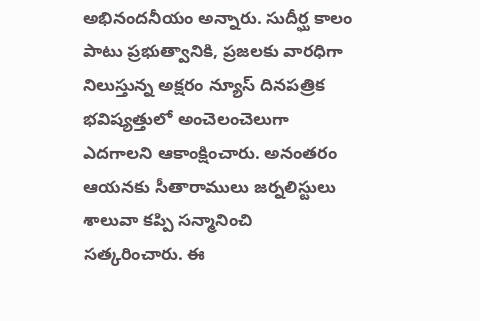అభినందనీయం అన్నారు. సుదీర్ఘ కాలం పాటు ప్రభుత్వానికి, ప్రజలకు వారధిగా నిలుస్తున్న అక్షరం న్యూస్ దినపత్రిక భవిష్యత్తులో అంచెలంచెలుగా ఎదగాలని ఆకాంక్షించారు. అనంతరం ఆయనకు సీతారాములు జర్నలిస్టులు శాలువా కప్పి సన్మానించి సత్కరించారు. ఈ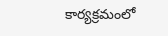కార్యక్రమంలో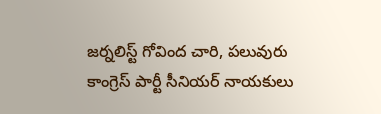జర్నలిస్ట్ గోవింద చారి, పలువురు కాంగ్రెస్ పార్టీ సీనియర్ నాయకులు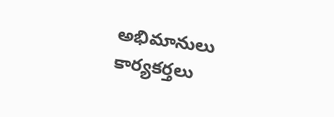అభిమానులు కార్యకర్తలు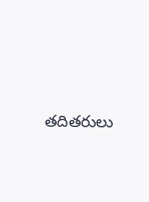తదితరులు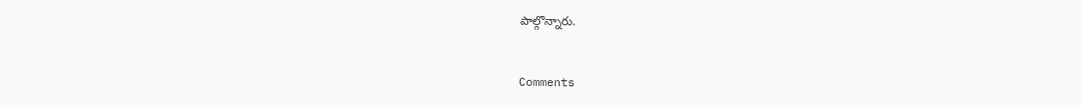పాల్గొన్నారు.


Comments